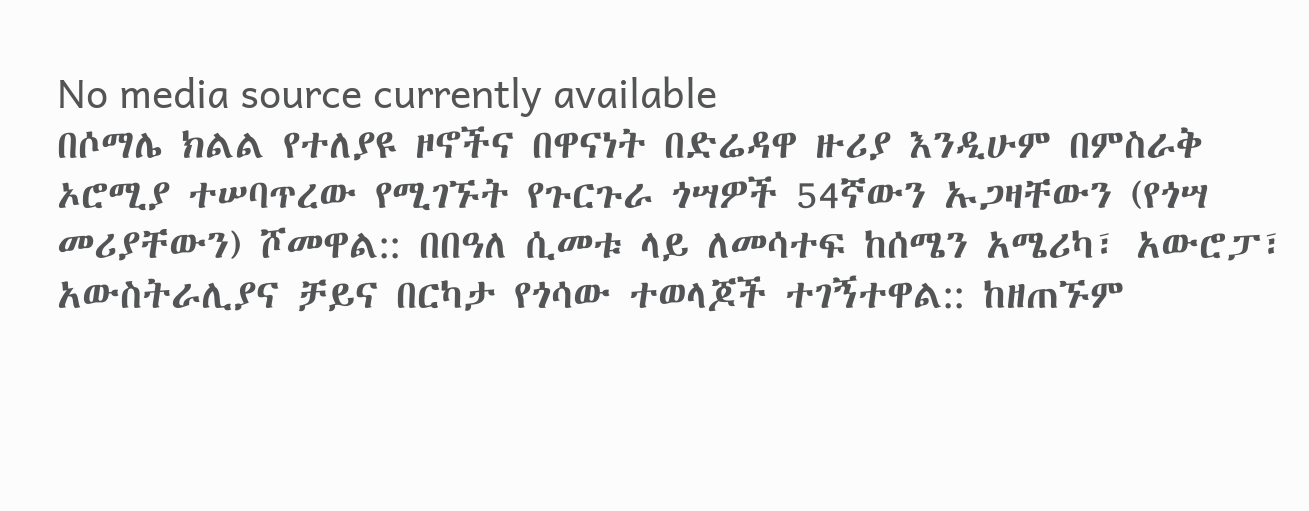No media source currently available
በሶማሌ ክልል የተለያዩ ዞኖችና በዋናነት በድሬዳዋ ዙሪያ እንዲሁም በምስራቅ ኦሮሚያ ተሠባጥረው የሚገኙት የጉርጉራ ጎሣዎች 54ኛውን ኡጋዛቸውን (የጎሣ መሪያቸውን) ሾመዋል:: በበዓለ ሲመቱ ላይ ለመሳተፍ ከሰሜን አሜሪካ፣ አውሮፓ፣ አውስትራሊያና ቻይና በርካታ የጎሳው ተወላጆች ተገኝተዋል:: ከዘጠኙም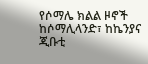የሶማሌ ክልል ዞኖች ከሶማሊላንድ፣ ከኬንያና ጂቡቲ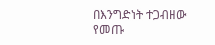በእንግድነት ተጋብዘው የመጡ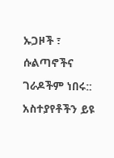ኡጋዞች ፣ ሱልጣኖችና ገራዶችም ነበሩ::
አስተያየቶችን ይዩ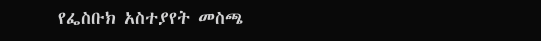የፌስቡክ አስተያየት መስጫ